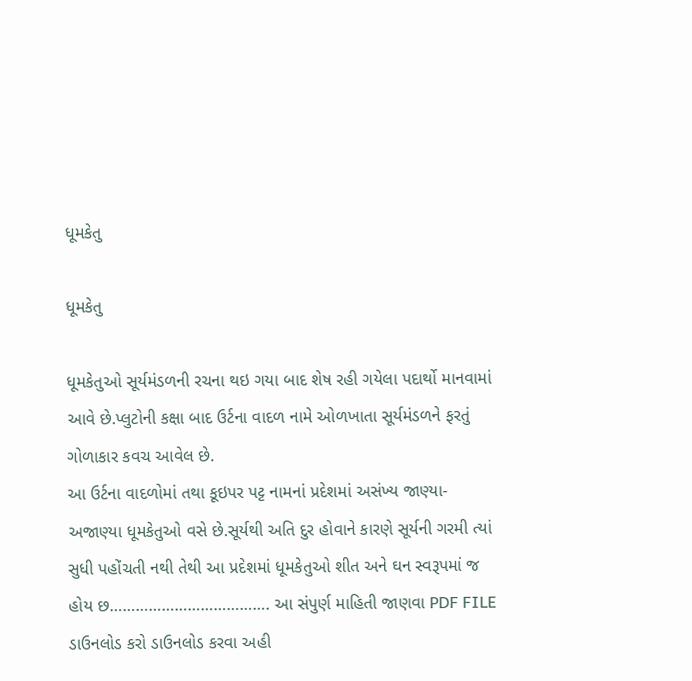ધૂમકેતુ

ધૂમકેતુ

ધૂમકેતુઓ સૂર્યમંડળની રચના થઇ ગયા બાદ શેષ રહી ગયેલા પદાર્થો માનવામાં આવે છે.પ્લુટોની કક્ષા બાદ ઉર્ટના વાદળ નામે ઓળખાતા સૂર્યમંડળને ફરતું ગોળાકાર કવચ આવેલ છે.
આ ઉર્ટના વાદળોમાં તથા કૂઇપર પટ્ટ નામનાં પ્રદેશમાં અસંખ્ય જાણ્યા-અજાણ્યા ધૂમકેતુઓ વસે છે.સૂર્યથી અતિ દુર હોવાને કારણે સૂર્યની ગરમી ત્યાં સુધી પહોંચતી નથી તેથી આ પ્રદેશમાં ધૂમકેતુઓ શીત અને ઘન સ્વરૂપમાં જ હોય છ………………………………. આ સંપુર્ણ માહિતી જાણવા PDF FILE ડાઉનલોડ કરો ડાઉનલોડ કરવા અહી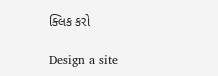ક્લિક કરો

Design a site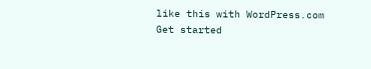like this with WordPress.com
Get started